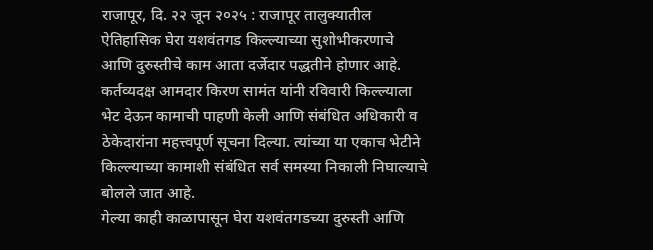राजापूर, दि. २२ जून २०२५ : राजापूर तालुक्यातील ऐतिहासिक घेरा यशवंतगड किल्ल्याच्या सुशोभीकरणाचे आणि दुरुस्तीचे काम आता दर्जेदार पद्धतीने होणार आहे. कर्तव्यदक्ष आमदार किरण सामंत यांनी रविवारी किल्ल्याला भेट देऊन कामाची पाहणी केली आणि संबंधित अधिकारी व ठेकेदारांना महत्त्वपूर्ण सूचना दिल्या. त्यांच्या या एकाच भेटीने किल्ल्याच्या कामाशी संबंधित सर्व समस्या निकाली निघाल्याचे बोलले जात आहे.
गेल्या काही काळापासून घेरा यशवंतगडच्या दुरुस्ती आणि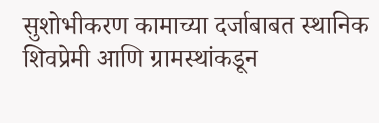सुशोभीकरण कामाच्या दर्जाबाबत स्थानिक शिवप्रेमी आणि ग्रामस्थांकडून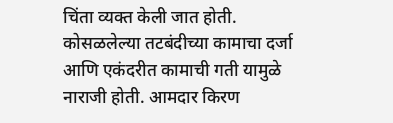चिंता व्यक्त केली जात होती. कोसळलेल्या तटबंदीच्या कामाचा दर्जा आणि एकंदरीत कामाची गती यामुळे नाराजी होती. आमदार किरण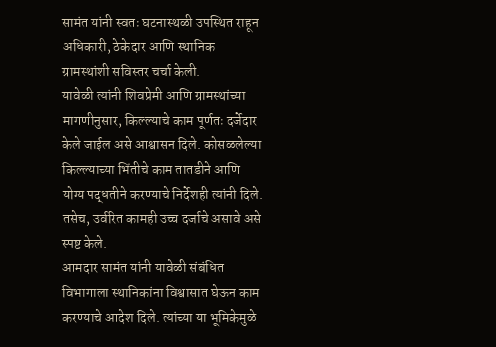सामंत यांनी स्वतः घटनास्थळी उपस्थित राहून अधिकारी, ठेकेदार आणि स्थानिक ग्रामस्थांशी सविस्तर चर्चा केली.
यावेळी त्यांनी शिवप्रेमी आणि ग्रामस्थांच्या मागणीनुसार, किल्ल्याचे काम पूर्णतः दर्जेदार केले जाईल असे आश्वासन दिले. कोसळलेल्या किल्ल्याच्या भिंतीचे काम तातडीने आणि योग्य पद्धतीने करण्याचे निर्देशही त्यांनी दिले. तसेच, उर्वरित कामही उच्च दर्जाचे असावे असे स्पष्ट केले.
आमदार सामंत यांनी यावेळी संबंधित विभागाला स्थानिकांना विश्वासात घेऊन काम करण्याचे आदेश दिले. त्यांच्या या भूमिकेमुळे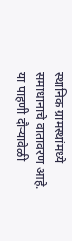स्थानिक ग्रामस्थांमध्ये समाधानाचे वातावरण आहे.
या पाहणी दौऱ्यावेळी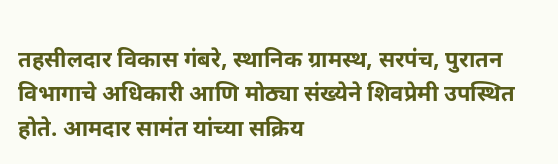तहसीलदार विकास गंबरे, स्थानिक ग्रामस्थ, सरपंच, पुरातन विभागाचे अधिकारी आणि मोठ्या संख्येने शिवप्रेमी उपस्थित होते. आमदार सामंत यांच्या सक्रिय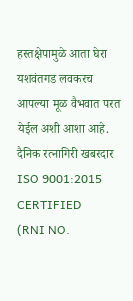हस्तक्षेपामुळे आता घेरा यशवंतगड लवकरच आपल्या मूळ वैभवात परत येईल अशी आशा आहे.
दैनिक रत्नागिरी खबरदार
ISO 9001:2015 CERTIFIED
(RNI NO.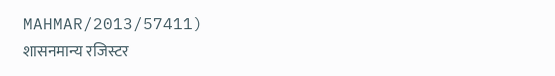MAHMAR/2013/57411)
शासनमान्य रजिस्टर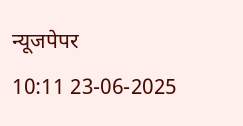न्यूजपेपर
10:11 23-06-2025